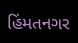હિંમતનગર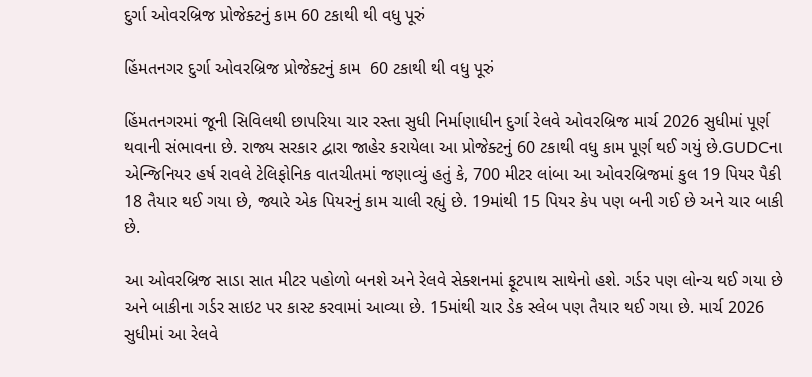દુર્ગા ઓવરબ્રિજ પ્રોજેક્ટનું કામ 60 ટકાથી થી વધુ પૂરું

હિંમતનગર દુર્ગા ઓવરબ્રિજ પ્રોજેક્ટનું કામ  60 ટકાથી થી વધુ પૂરું

હિંમતનગરમાં જૂની સિવિલથી છાપરિયા ચાર રસ્તા સુધી નિર્માણાધીન દુર્ગા રેલવે ઓવરબ્રિજ માર્ચ 2026 સુધીમાં પૂર્ણ થવાની સંભાવના છે. રાજ્ય સરકાર દ્વારા જાહેર કરાયેલા આ પ્રોજેક્ટનું 60 ટકાથી વધુ કામ પૂર્ણ થઈ ગયું છે.GUDCના એન્જિનિયર હર્ષ રાવલે ટેલિફોનિક વાતચીતમાં જણાવ્યું હતું કે, 700 મીટર લાંબા આ ઓવરબ્રિજમાં કુલ 19 પિયર પૈકી 18 તૈયાર થઈ ગયા છે, જ્યારે એક પિયરનું કામ ચાલી રહ્યું છે. 19માંથી 15 પિયર કેપ પણ બની ગઈ છે અને ચાર બાકી છે.

આ ઓવરબ્રિજ સાડા સાત મીટર પહોળો બનશે અને રેલવે સેક્શનમાં ફૂટપાથ સાથેનો હશે. ગર્ડર પણ લોન્ચ થઈ ગયા છે અને બાકીના ગર્ડર સાઇટ પર કાસ્ટ કરવામાં આવ્યા છે. 15માંથી ચાર ડેક સ્લેબ પણ તૈયાર થઈ ગયા છે. માર્ચ 2026 સુધીમાં આ રેલવે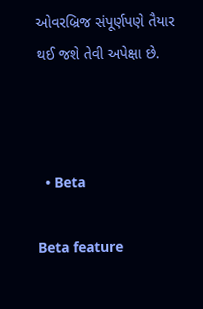ઓવરબ્રિજ સંપૂર્ણપણે તૈયાર થઈ જશે તેવી અપેક્ષા છે.



  • Beta

Beta feature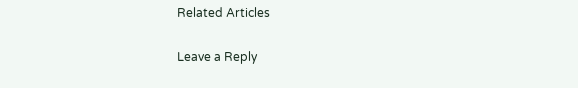Related Articles

Leave a Reply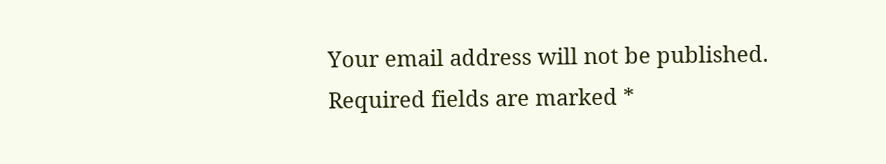Your email address will not be published. Required fields are marked *